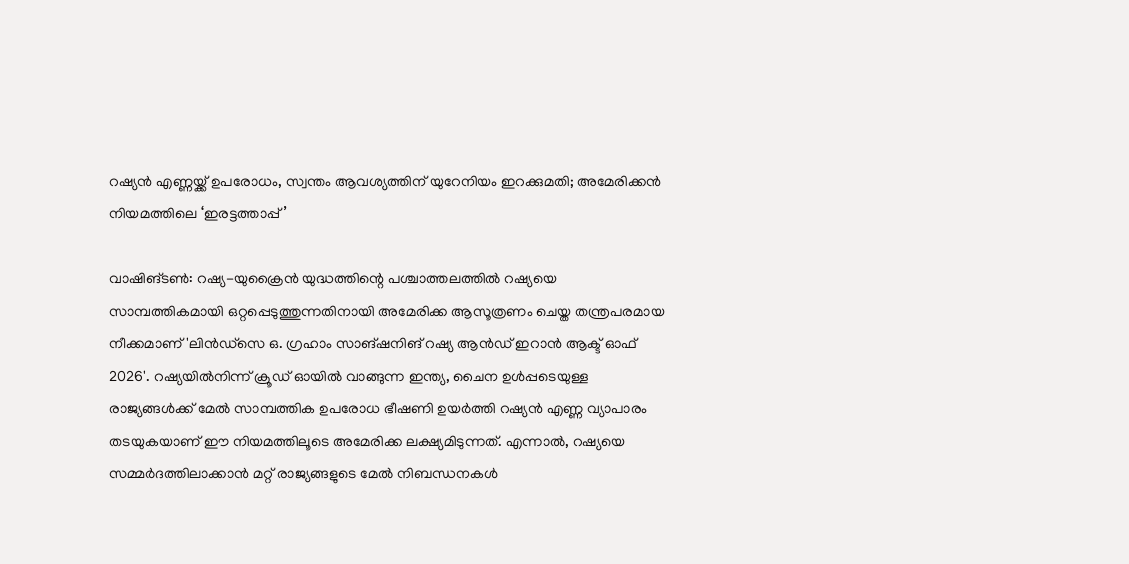റഷ്യൻ എണ്ണയ്ക്ക് ഉപരോധം, സ്വന്തം ആവശ്യത്തിന് യുറേനിയം ഇറക്കുമതി; അമേരിക്കൻ നിയമത്തിലെ ‘ഇരട്ടത്താപ്പ്’

വാഷിങ്ടൺ: റഷ്യ-യുക്രൈൻ യുദ്ധത്തിന്റെ പശ്ചാത്തലത്തിൽ റഷ്യയെ സാമ്പത്തികമായി ഒറ്റപ്പെടുത്തുന്നതിനായി അമേരിക്ക ആസൂത്രണം ചെയ്ത തന്ത്രപരമായ നീക്കമാണ് 'ലിൻഡ്സെ ഒ. ഗ്രഹാം സാങ്ഷനിങ് റഷ്യ ആൻഡ് ഇറാൻ ആക്ട് ഓഫ് 2026'. റഷ്യയിൽനിന്ന് ക്രൂഡ് ഓയിൽ വാങ്ങുന്ന ഇന്ത്യ, ചൈന ഉൾപ്പടെയുള്ള രാജ്യങ്ങൾക്ക് മേൽ സാമ്പത്തിക ഉപരോധ ഭീഷണി ഉയർത്തി റഷ്യൻ എണ്ണ വ്യാപാരം തടയുകയാണ് ഈ നിയമത്തിലൂടെ അമേരിക്ക ലക്ഷ്യമിടുന്നത്. എന്നാൽ, റഷ്യയെ സമ്മർദത്തിലാക്കാൻ മറ്റ് രാജ്യങ്ങളുടെ മേൽ നിബന്ധനകൾ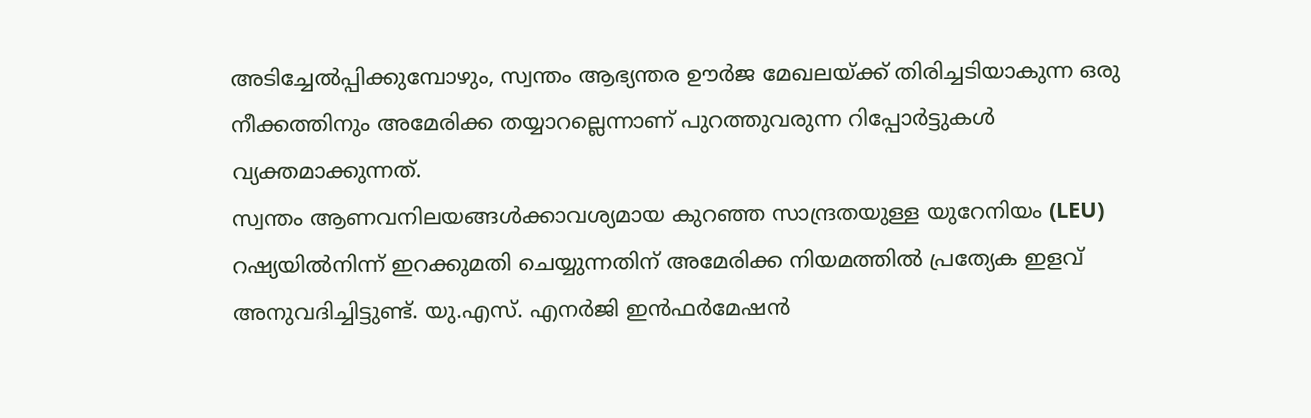അടിച്ചേൽപ്പിക്കുമ്പോഴും, സ്വന്തം ആഭ്യന്തര ഊർജ മേഖലയ്ക്ക് തിരിച്ചടിയാകുന്ന ഒരു നീക്കത്തിനും അമേരിക്ക തയ്യാറല്ലെന്നാണ് പുറത്തുവരുന്ന റിപ്പോർട്ടുകൾ വ്യക്തമാക്കുന്നത്.
സ്വന്തം ആണവനിലയങ്ങൾക്കാവശ്യമായ കുറഞ്ഞ സാന്ദ്രതയുള്ള യുറേനിയം (LEU) റഷ്യയിൽനിന്ന് ഇറക്കുമതി ചെയ്യുന്നതിന് അമേരിക്ക നിയമത്തിൽ പ്രത്യേക ഇളവ് അനുവദിച്ചിട്ടുണ്ട്. യു.എസ്. എനർജി ഇൻഫർമേഷൻ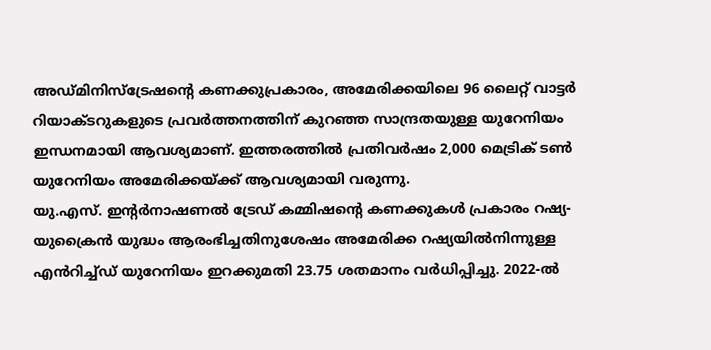അഡ്മിനിസ്ട്രേഷന്റെ കണക്കുപ്രകാരം, അമേരിക്കയിലെ 96 ലൈറ്റ് വാട്ടർ റിയാക്ടറുകളുടെ പ്രവർത്തനത്തിന് കുറഞ്ഞ സാന്ദ്രതയുള്ള യുറേനിയം ഇന്ധനമായി ആവശ്യമാണ്. ഇത്തരത്തിൽ പ്രതിവർഷം 2,000 മെട്രിക് ടൺ യുറേനിയം അമേരിക്കയ്ക്ക് ആവശ്യമായി വരുന്നു.
യു.എസ്. ഇന്റർനാഷണൽ ട്രേഡ് കമ്മിഷന്റെ കണക്കുകൾ പ്രകാരം റഷ്യ-യുക്രൈൻ യുദ്ധം ആരംഭിച്ചതിനുശേഷം അമേരിക്ക റഷ്യയിൽനിന്നുള്ള എൻറിച്ച്ഡ് യുറേനിയം ഇറക്കുമതി 23.75 ശതമാനം വർധിപ്പിച്ചു. 2022-ൽ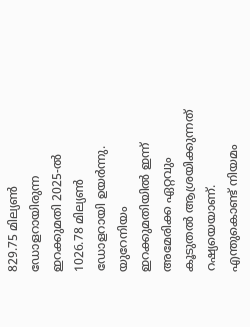829.75 മില്യൺ ഡോളറായിരുന്ന ഇറക്കുമതി 2025-ൽ 1026.78 മില്യൺ ഡോളറായി ഉയർന്നു. യുറേനിയം ഇറക്കുമതിയിൽ ഇന്ന് അമേരിക്ക ഏറ്റവും കൂടുതൽ ആശ്രയിക്കുന്നത് റഷ്യയെയാണ്.
എന്തുകൊണ്ട് നിയമം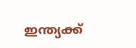ഇന്ത്യക്ക്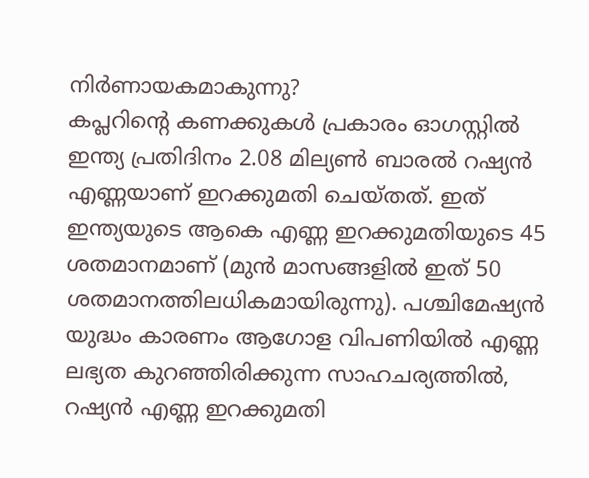നിർണായകമാകുന്നു?
കപ്ലറിന്റെ കണക്കുകൾ പ്രകാരം ഓഗസ്റ്റിൽ ഇന്ത്യ പ്രതിദിനം 2.08 മില്യൺ ബാരൽ റഷ്യൻ എണ്ണയാണ് ഇറക്കുമതി ചെയ്തത്. ഇത് ഇന്ത്യയുടെ ആകെ എണ്ണ ഇറക്കുമതിയുടെ 45 ശതമാനമാണ് (മുൻ മാസങ്ങളിൽ ഇത് 50 ശതമാനത്തിലധികമായിരുന്നു). പശ്ചിമേഷ്യൻ യുദ്ധം കാരണം ആഗോള വിപണിയിൽ എണ്ണ ലഭ്യത കുറഞ്ഞിരിക്കുന്ന സാഹചര്യത്തിൽ, റഷ്യൻ എണ്ണ ഇറക്കുമതി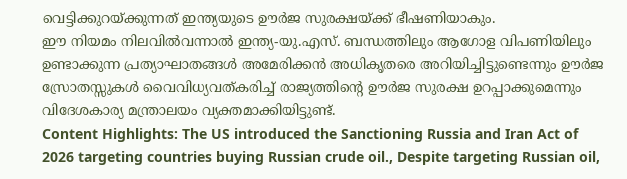വെട്ടിക്കുറയ്ക്കുന്നത് ഇന്ത്യയുടെ ഊർജ സുരക്ഷയ്ക്ക് ഭീഷണിയാകും.
ഈ നിയമം നിലവിൽവന്നാൽ ഇന്ത്യ-യു.എസ്. ബന്ധത്തിലും ആഗോള വിപണിയിലും ഉണ്ടാക്കുന്ന പ്രത്യാഘാതങ്ങൾ അമേരിക്കൻ അധികൃതരെ അറിയിച്ചിട്ടുണ്ടെന്നും ഊർജ സ്രോതസ്സുകൾ വൈവിധ്യവത്കരിച്ച് രാജ്യത്തിന്റെ ഊർജ സുരക്ഷ ഉറപ്പാക്കുമെന്നും വിദേശകാര്യ മന്ത്രാലയം വ്യക്തമാക്കിയിട്ടുണ്ട്.
Content Highlights: The US introduced the Sanctioning Russia and Iran Act of 2026 targeting countries buying Russian crude oil., Despite targeting Russian oil,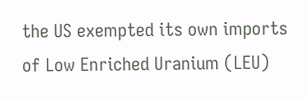the US exempted its own imports of Low Enriched Uranium (LEU)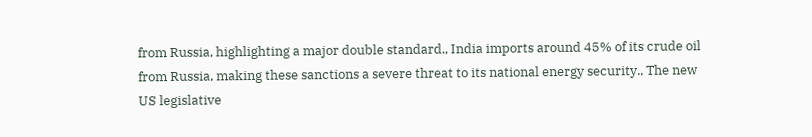from Russia, highlighting a major double standard., India imports around 45% of its crude oil from Russia, making these sanctions a severe threat to its national energy security., The new US legislative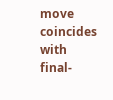move coincides with final-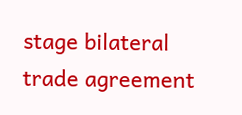stage bilateral trade agreement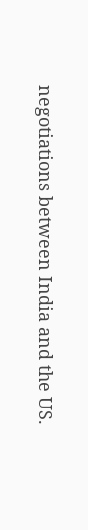negotiations between India and the US.